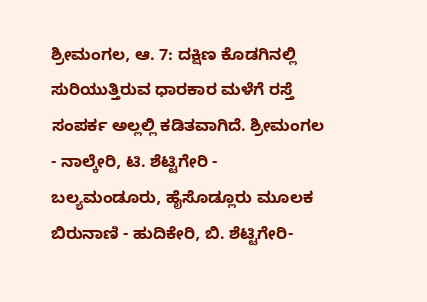ಶ್ರೀಮಂಗಲ, ಆ. 7: ದಕ್ಷಿಣ ಕೊಡಗಿನಲ್ಲಿ ಸುರಿಯುತ್ತಿರುವ ಧಾರಕಾರ ಮಳೆಗೆ ರಸ್ತೆ ಸಂಪರ್ಕ ಅಲ್ಲಲ್ಲಿ ಕಡಿತವಾಗಿದೆ. ಶ್ರೀಮಂಗಲ - ನಾಲ್ಕೇರಿ, ಟಿ. ಶೆಟ್ಟಿಗೇರಿ - ಬಲ್ಯಮಂಡೂರು, ಹೈಸೊಡ್ಲೂರು ಮೂಲಕ ಬಿರುನಾಣಿ - ಹುದಿಕೇರಿ, ಬಿ. ಶೆಟ್ಟಿಗೇರಿ-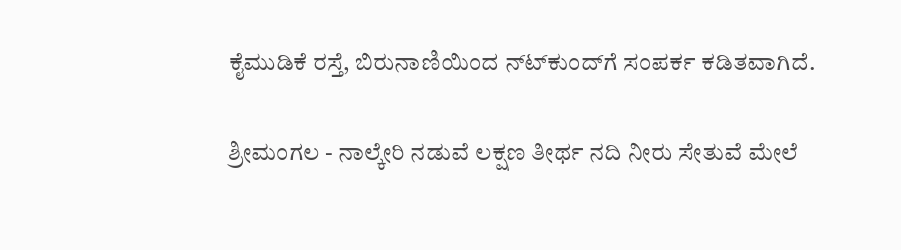ಕೈಮುಡಿಕೆ ರಸ್ತೆ, ಬಿರುನಾಣಿಯಿಂದ ನ್‍ಟ್‍ಕುಂದ್‍ಗೆ ಸಂಪರ್ಕ ಕಡಿತವಾಗಿದೆ.

ಶ್ರೀಮಂಗಲ - ನಾಲ್ಕೇರಿ ನಡುವೆ ಲಕ್ಷಣ ತೀರ್ಥ ನದಿ ನೀರು ಸೇತುವೆ ಮೇಲೆ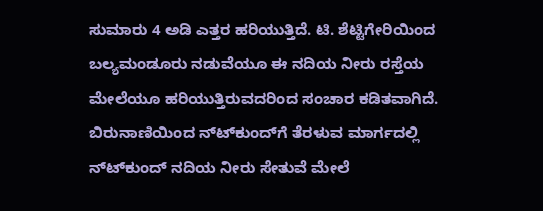ಸುಮಾರು 4 ಅಡಿ ಎತ್ತರ ಹರಿಯುತ್ತಿದೆ. ಟಿ. ಶೆಟ್ಟಿಗೇರಿಯಿಂದ ಬಲ್ಯಮಂಡೂರು ನಡುವೆಯೂ ಈ ನದಿಯ ನೀರು ರಸ್ತೆಯ ಮೇಲೆಯೂ ಹರಿಯುತ್ತಿರುವದರಿಂದ ಸಂಚಾರ ಕಡಿತವಾಗಿದೆ. ಬಿರುನಾಣಿಯಿಂದ ನ್‍ಟ್‍ಕುಂದ್‍ಗೆ ತೆರಳುವ ಮಾರ್ಗದಲ್ಲಿ ನ್‍ಟ್‍ಕುಂದ್ ನದಿಯ ನೀರು ಸೇತುವೆ ಮೇಲೆ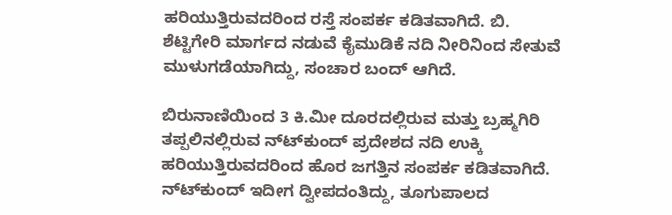ಹರಿಯುತ್ತಿರುವದರಿಂದ ರಸ್ತೆ ಸಂಪರ್ಕ ಕಡಿತವಾಗಿದೆ. ಬಿ. ಶೆಟ್ಟಿಗೇರಿ ಮಾರ್ಗದ ನಡುವೆ ಕೈಮುಡಿಕೆ ನದಿ ನೀರಿನಿಂದ ಸೇತುವೆ ಮುಳುಗಡೆಯಾಗಿದ್ದು, ಸಂಚಾರ ಬಂದ್ ಆಗಿದೆ.

ಬಿರುನಾಣಿಯಿಂದ 3 ಕಿ.ಮೀ ದೂರದಲ್ಲಿರುವ ಮತ್ತು ಬ್ರಹ್ಮಗಿರಿ ತಪ್ಪಲಿನಲ್ಲಿರುವ ನ್‍ಟ್‍ಕುಂದ್ ಪ್ರದೇಶದ ನದಿ ಉಕ್ಕಿ ಹರಿಯುತ್ತಿರುವದರಿಂದ ಹೊರ ಜಗತ್ತಿನ ಸಂಪರ್ಕ ಕಡಿತವಾಗಿದೆ. ನ್‍ಟ್‍ಕುಂದ್ ಇದೀಗ ದ್ವೀಪದಂತಿದ್ದು, ತೂಗುಪಾಲದ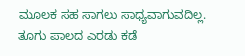ಮೂಲಕ ಸಹ ಸಾಗಲು ಸಾಧ್ಯವಾಗುವದಿಲ್ಲ. ತೂಗು ಪಾಲದ ಎರಡು ಕಡೆ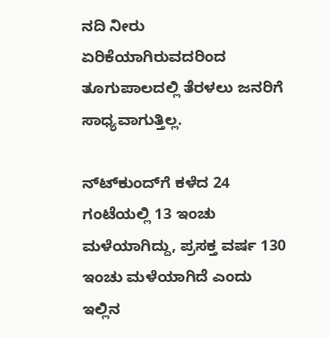ನದಿ ನೀರು ಏರಿಕೆಯಾಗಿರುವದರಿಂದ ತೂಗುಪಾಲದಲ್ಲಿ ತೆರಳಲು ಜನರಿಗೆ ಸಾಧ್ಯವಾಗುತ್ತಿಲ್ಲ.

ನ್‍ಟ್‍ಕುಂದ್‍ಗೆ ಕಳೆದ 24 ಗಂಟೆಯಲ್ಲಿ 13 ಇಂಚು ಮಳೆಯಾಗಿದ್ದು, ಪ್ರಸಕ್ತ ವರ್ಷ 130 ಇಂಚು ಮಳೆಯಾಗಿದೆ ಎಂದು ಇಲ್ಲಿನ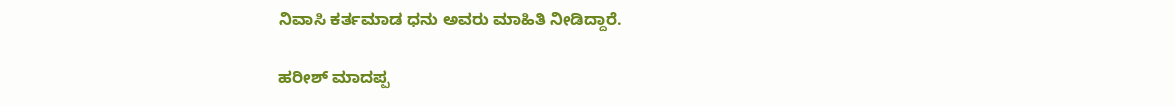ನಿವಾಸಿ ಕರ್ತಮಾಡ ಧನು ಅವರು ಮಾಹಿತಿ ನೀಡಿದ್ದಾರೆ.

ಹರೀಶ್ ಮಾದಪ್ಪ